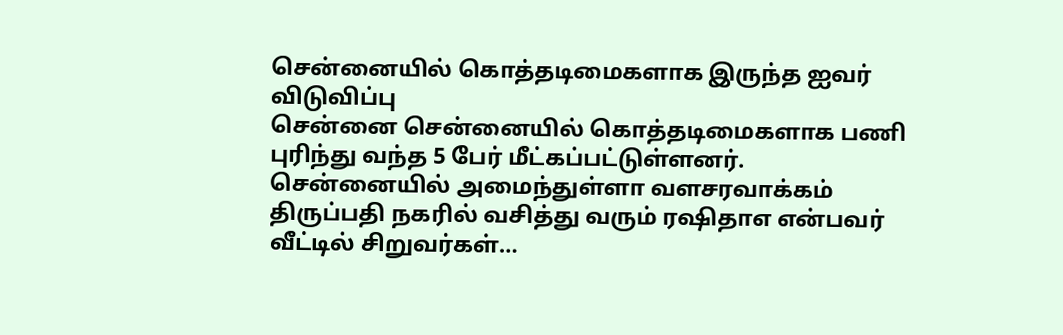சென்னையில் கொத்தடிமைகளாக இருந்த ஐவர் விடுவிப்பு
சென்னை சென்னையில் கொத்தடிமைகளாக பணி புரிந்து வந்த 5 பேர் மீட்கப்பட்டுள்ளனர். சென்னையில் அமைந்துள்ளா வளசரவாக்கம் திருப்பதி நகரில் வசித்து வரும் ரஷிதாஎ என்பவர் வீட்டில் சிறுவர்கள்…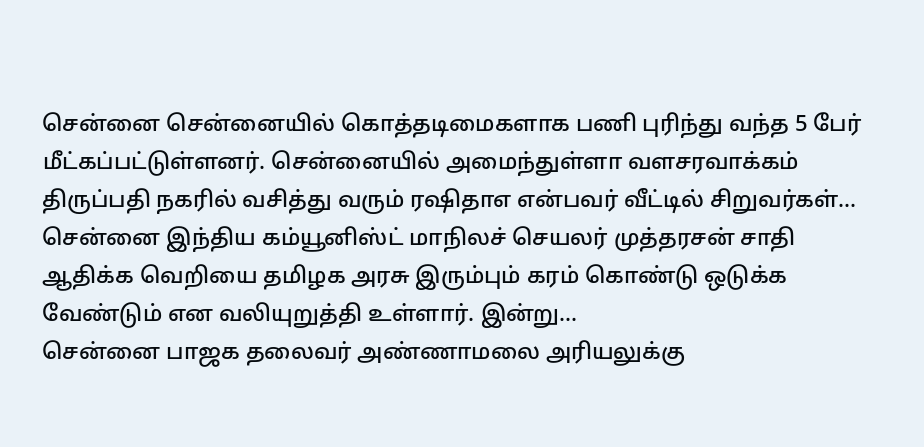சென்னை சென்னையில் கொத்தடிமைகளாக பணி புரிந்து வந்த 5 பேர் மீட்கப்பட்டுள்ளனர். சென்னையில் அமைந்துள்ளா வளசரவாக்கம் திருப்பதி நகரில் வசித்து வரும் ரஷிதாஎ என்பவர் வீட்டில் சிறுவர்கள்…
சென்னை இந்திய கம்யூனிஸ்ட் மாநிலச் செயலர் முத்தரசன் சாதி ஆதிக்க வெறியை தமிழக அரசு இரும்பும் கரம் கொண்டு ஒடுக்க வேண்டும் என வலியுறுத்தி உள்ளார். இன்று…
சென்னை பாஜக தலைவர் அண்ணாமலை அரியலுக்கு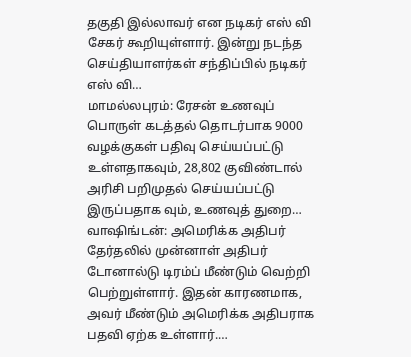தகுதி இல்லாவர் என நடிகர் எஸ் வி சேகர் கூறியுள்ளார். இன்று நடந்த செய்தியாளர்கள் சந்திப்பில் நடிகர் எஸ் வி…
மாமல்லபுரம்: ரேசன் உணவுப் பொருள் கடத்தல் தொடர்பாக 9000 வழக்குகள் பதிவு செய்யப்பட்டு உள்ளதாகவும், 28,802 குவிண்டால் அரிசி பறிமுதல் செய்யப்பட்டு இருப்பதாக வும், உணவுத் துறை…
வாஷிங்டன்: அமெரிக்க அதிபர் தேர்தலில் முன்னாள் அதிபர் டோனால்டு டிரம்ப் மீண்டும் வெற்றி பெற்றுள்ளார். இதன் காரணமாக, அவர் மீண்டும் அமெரிக்க அதிபராக பதவி ஏற்க உள்ளார்.…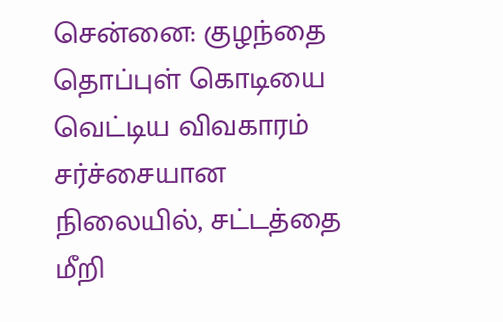சென்னை: குழந்தை தொப்புள் கொடியை வெட்டிய விவகாரம் சர்ச்சையான நிலையில், சட்டத்தை மீறி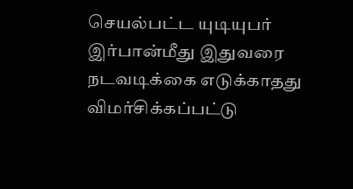செயல்பட்ட யுடியுபர் இர்பான்மீது இதுவரை நடவடிக்கை எடுக்காதது விமர்சிக்கப்பட்டு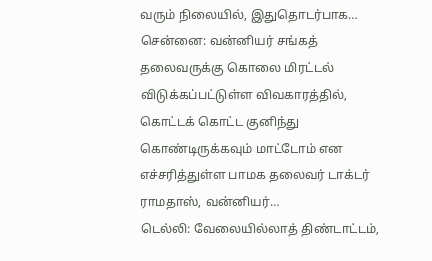வரும் நிலையில், இதுதொடர்பாக…
சென்னை: வன்னியர் சங்கத் தலைவருக்கு கொலை மிரட்டல் விடுக்கப்பட்டுள்ள விவகாரத்தில், கொட்டக் கொட்ட குனிந்து கொண்டிருக்கவும் மாட்டோம் என எச்சரித்துள்ள பாமக தலைவர் டாக்டர் ராமதாஸ், வன்னியர்…
டெல்லி: வேலையில்லாத் திண்டாட்டம்,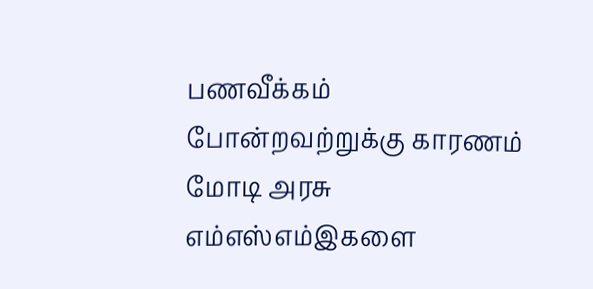பணவீக்கம் போன்றவற்றுக்கு காரணம் மோடி அரசு எம்எஸ்எம்இகளை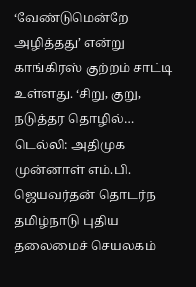‘வேண்டுமென்றே அழித்தது’ என்று காங்கிரஸ் குற்றம் சாட்டி உள்ளது. ‘சிறு, குறு, நடுத்தர தொழில்…
டெல்லி: அதிமுக முன்னாள் எம்.பி. ஜெயவர்தன் தொடர்ந தமிழ்நாடு புதிய தலைமைச் செயலகம்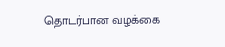தொடர்பான வழக்கை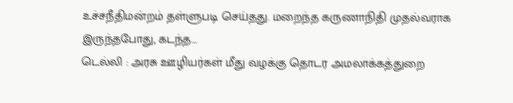உச்சநீதிமன்றம் தள்ளுபடி செய்தது. மறைந்த கருணாநிதி முதல்வராக இருந்தபோது, கடந்த…
டெல்லி : அரசு ஊழியர்கள் மீது வழக்கு தொடர அமலாக்கத்துறை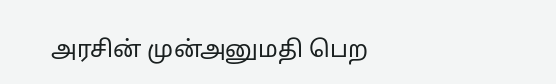அரசின் முன்அனுமதி பெற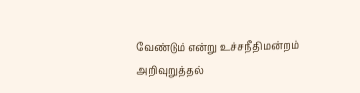வேண்டும் என்று உச்சநீதிமன்றம் அறிவுறுத்தல்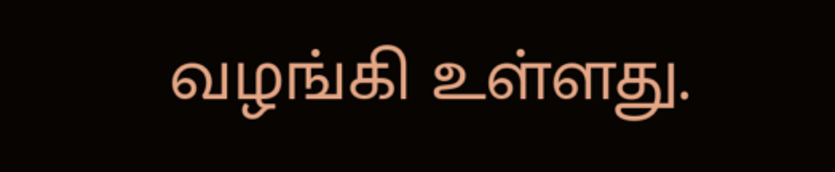வழங்கி உள்ளது.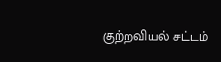குற்றவியல் சட்டம்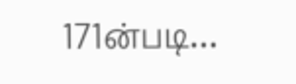171ன்படி…